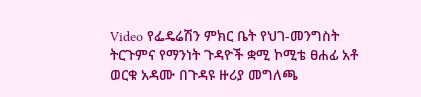Video የፌዴሬሽን ምክር ቤት የህገ-መንግስት ትርጉምና የማንነት ጉዳዮች ቋሚ ኮሚቴ ፀሐፊ አቶ ወርቁ አዳሙ በጉዳዩ ዙሪያ መግለጫ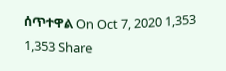ሰጥተዋል On Oct 7, 2020 1,353 1,353 Share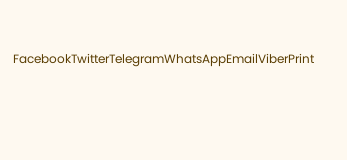FacebookTwitterTelegramWhatsAppEmailViberPrint